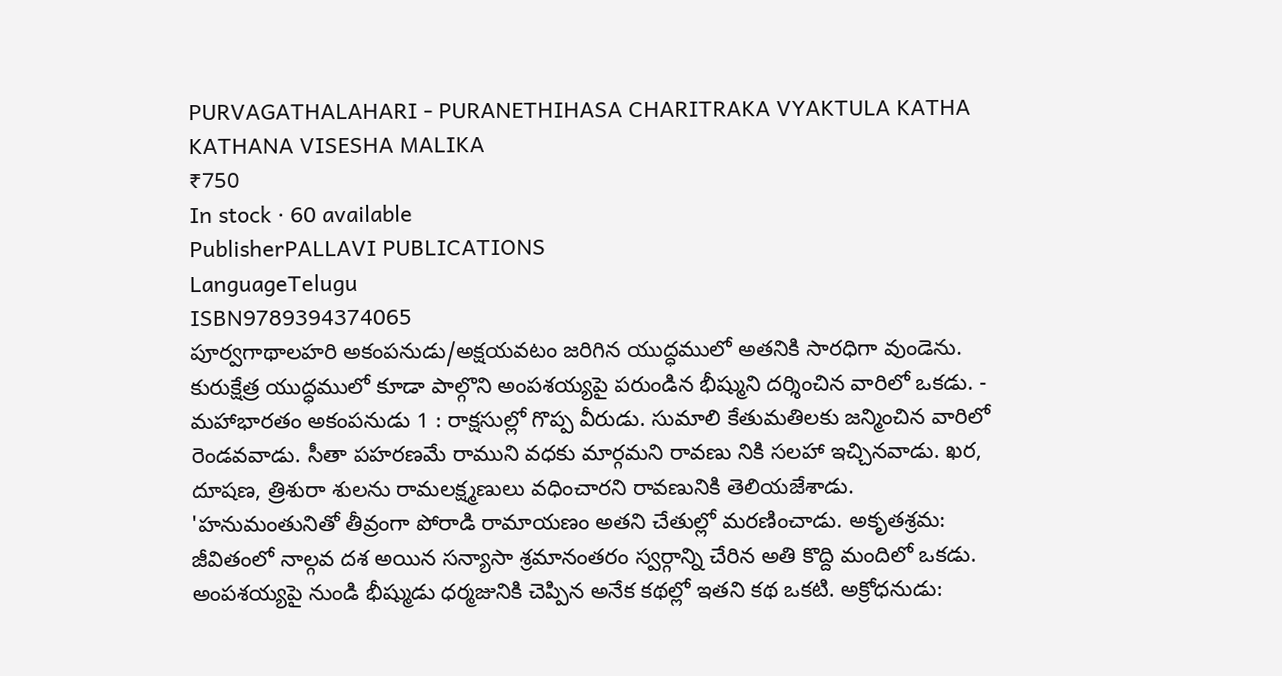PURVAGATHALAHARI - PURANETHIHASA CHARITRAKA VYAKTULA KATHA KATHANA VISESHA MALIKA
₹750
In stock · 60 available
PublisherPALLAVI PUBLICATIONS
LanguageTelugu
ISBN9789394374065
పూర్వగాథాలహరి అకంపనుడు/అక్షయవటం జరిగిన యుద్ధములో అతనికి సారధిగా వుండెను. కురుక్షేత్ర యుద్ధములో కూడా పాల్గొని అంపశయ్యపై పరుండిన భీష్ముని దర్శించిన వారిలో ఒకడు. - మహాభారతం అకంపనుడు 1 : రాక్షసుల్లో గొప్ప వీరుడు. సుమాలి కేతుమతిలకు జన్మించిన వారిలో రెండవవాడు. సీతా పహరణమే రాముని వధకు మార్గమని రావణు నికి సలహా ఇచ్చినవాడు. ఖర, దూషణ, త్రిశురా శులను రామలక్ష్మణులు వధించారని రావణునికి తెలియజేశాడు. 'హనుమంతునితో తీవ్రంగా పోరాడి రామాయణం అతని చేతుల్లో మరణించాడు. అకృతశ్రమ: జీవితంలో నాల్గవ దశ అయిన సన్యాసా శ్రమానంతరం స్వర్గాన్ని చేరిన అతి కొద్ది మందిలో ఒకడు. అంపశయ్యపై నుండి భీష్ముడు ధర్మజునికి చెప్పిన అనేక కథల్లో ఇతని కథ ఒకటి. అక్రోధనుడు: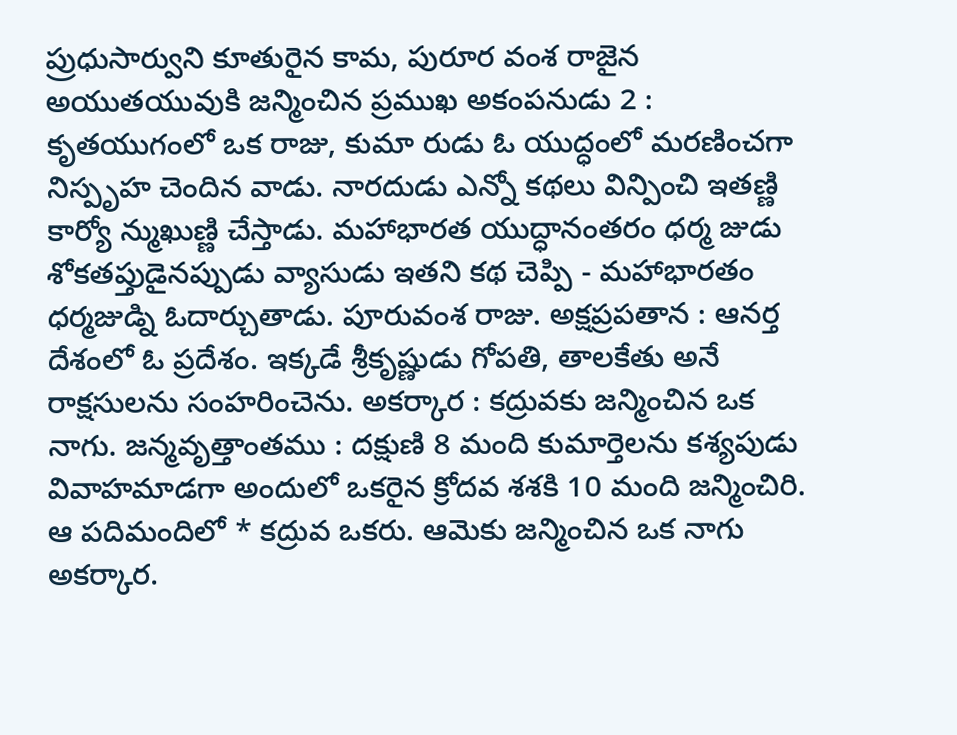ప్రుధుసార్వుని కూతురైన కామ, పురూర వంశ రాజైన అయుతయువుకి జన్మించిన ప్రముఖ అకంపనుడు 2 : కృతయుగంలో ఒక రాజు, కుమా రుడు ఓ యుద్ధంలో మరణించగా నిస్పృహ చెందిన వాడు. నారదుడు ఎన్నో కథలు విన్పించి ఇతణ్ణి కార్యో న్ముఖుణ్ణి చేస్తాడు. మహాభారత యుద్ధానంతరం ధర్మ జుడు శోకతప్తుడైనప్పుడు వ్యాసుడు ఇతని కథ చెప్పి - మహాభారతం ధర్మజుడ్ని ఓదార్చుతాడు. పూరువంశ రాజు. అక్షప్రపతాన : ఆనర్త దేశంలో ఓ ప్రదేశం. ఇక్కడే శ్రీకృష్ణుడు గోపతి, తాలకేతు అనే రాక్షసులను సంహరించెను. అకర్కార : కద్రువకు జన్మించిన ఒక నాగు. జన్మవృత్తాంతము : దక్షుణి 8 మంది కుమార్తెలను కశ్యపుడు వివాహమాడగా అందులో ఒకరైన క్రోదవ శశకి 10 మంది జన్మించిరి. ఆ పదిమందిలో * కద్రువ ఒకరు. ఆమెకు జన్మించిన ఒక నాగు అకర్కార.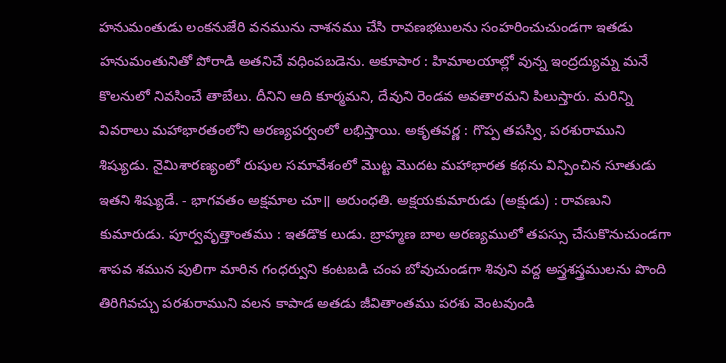హనుమంతుడు లంకనుజేరి వనమును నాశనము చేసి రావణభటులను సంహరించుచుండగా ఇతడు హనుమంతునితో పోరాడి అతనిచే వధింపబడెను. అకూపార : హిమాలయాల్లో వున్న ఇంద్రద్యుమ్న మనే కొలనులో నివసించే తాబేలు. దీనిని ఆది కూర్మమని, దేవుని రెండవ అవతారమని పిలుస్తారు. మరిన్ని వివరాలు మహాభారతంలోని అరణ్యపర్వంలో లభిస్తాయి. అకృతవర్ణ : గొప్ప తపస్వి, పరశురాముని శిష్యుడు. నైమిశారణ్యంలో రుషుల సమావేశంలో మొట్ట మొదట మహాభారత కథను విన్పించిన సూతుడు ఇతని శిష్యుడే. - భాగవతం అక్షమాల చూ॥ అరుంధతి. అక్షయకుమారుడు (అక్షుడు) : రావణుని కుమారుడు. పూర్వవృత్తాంతము : ఇతడొక లుడు. బ్రాహ్మణ బాల అరణ్యములో తపస్సు చేసుకొనుచుండగా శాపవ శమున పులిగా మారిన గంధర్వుని కంటబడి చంప బోవుచుండగా శివుని వద్ద అస్త్రశస్త్రములను పొంది తిరిగివచ్చు పరశురాముని వలన కాపాడ అతడు జీవితాంతము పరశు వెంటవుండి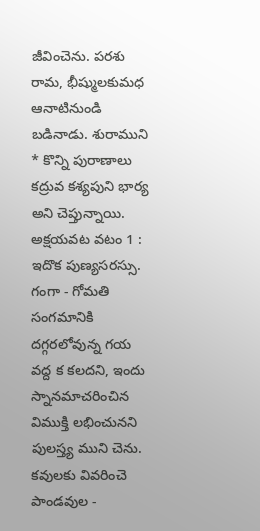జీవించెను. పరశు రామ, భీష్ములకుమధ ఆనాటినుండి బడినాడు. శురాముని * కొన్ని పురాణాలు కద్రువ కశ్యపుని భార్య అని చెప్తున్నాయి. అక్షయవట వటం 1 : ఇదొక పుణ్యసరస్సు. గంగా - గోమతి సంగమానికి దగ్గరలోవున్న గయ వద్ద క కలదని, ఇందు స్నానమాచరించిన విముక్తి లభించునని పులస్త్య ముని చెను. కవులకు వివరించె పాండవుల -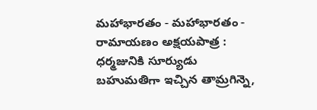మహాభారతం - మహాభారతం - రామాయణం అక్షయపాత్ర : ధర్మజునికి సూర్యుడు బహుమతిగా ఇచ్చిన తామ్రగిన్నె,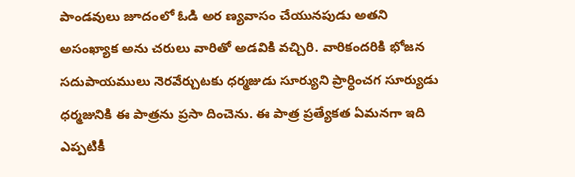పాండవులు జూదంలో ఓడి అర ణ్యవాసం చేయునపుడు అతని అసంఖ్యాక అను చరులు వారితో అడవికి వచ్చిరి. వారికందరికి భోజన సదుపాయములు నెరవేర్చుటకు ధర్మజుడు సూర్యుని ప్రార్ధించగ సూర్యుడు ధర్మజునికి ఈ పాత్రను ప్రసా దించెను. ఈ పాత్ర ప్రత్యేకత ఏమనగా ఇది ఎప్పటికీ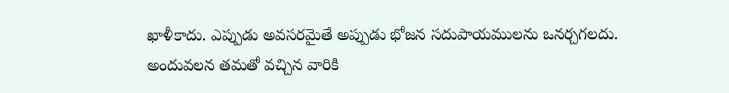ఖాళీకాదు. ఎప్పుడు అవసరమైతే అప్పుడు భోజన సదుపాయములను ఒనర్చగలదు. అందువలన తమతో వచ్చిన వారికి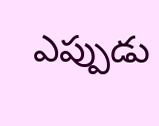ఎప్పుడు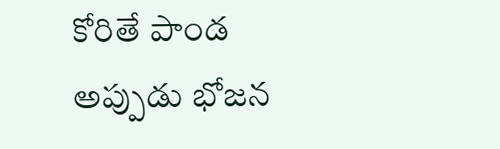కోరితే పాండ అప్పుడు భోజన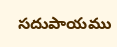సదుపాయము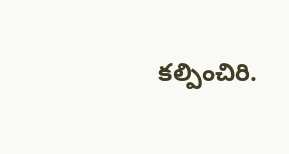కల్పించిరి.